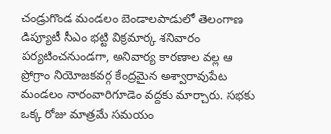చండ్రుగొండ మండలం బెండాలపాడులో తెలంగాణ డిప్యూటీ సీఎం భట్టి విక్రమార్క శనివారం పర్యటించనుండగా, అనివార్య కారణాల వల్ల ఆ ప్రోగ్రాం నియోజకవర్గ కేంద్రమైన అశ్వారావుపేట మండలం నారంవారిగూడెం వద్దకు మార్చారు. సభకు ఒక్క రోజు మాత్రమే సమయం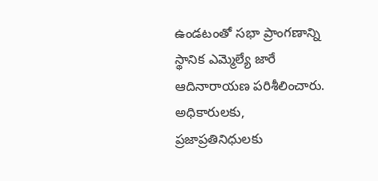ఉండటంతో సభా ప్రాంగణాన్ని స్థానిక ఎమ్మెల్యే జారే ఆదినారాయణ పరిశీలించారు. అధికారులకు, ప్రజాప్రతినిధులకు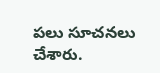పలు సూచనలు చేశారు.